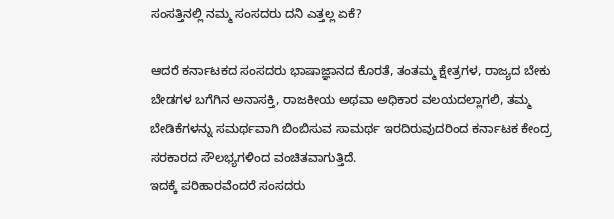ಸಂಸತ್ತಿನಲ್ಲಿ ನಮ್ಮ ಸಂಸದರು ದನಿ ಎತ್ತಲ್ಲ ಏಕೆ?

ಆದರೆ ಕರ್ನಾಟಕದ ಸಂಸದರು ಭಾಷಾಜ್ಞಾನದ ಕೊರತೆ, ತಂತಮ್ಮ ಕ್ಷೇತ್ರಗಳ, ರಾಜ್ಯದ ಬೇಕು ಬೇಡಗಳ ಬಗೆಗಿನ ಅನಾಸಕ್ತಿ, ರಾಜಕೀಯ ಅಥವಾ ಅಧಿಕಾರ ವಲಯದಲ್ಲಾಗಲಿ, ತಮ್ಮ ಬೇಡಿಕೆಗಳನ್ನು ಸಮರ್ಥವಾಗಿ ಬಿಂಬಿಸುವ ಸಾಮರ್ಥ ಇರದಿರುವುದರಿಂದ ಕರ್ನಾಟಕ ಕೇಂದ್ರ ಸರಕಾರದ ಸೌಲಭ್ಯಗಳಿಂದ ವಂಚಿತವಾಗುತ್ತಿದೆ.
ಇದಕ್ಕೆ ಪರಿಹಾರವೆಂದರೆ ಸಂಸದರು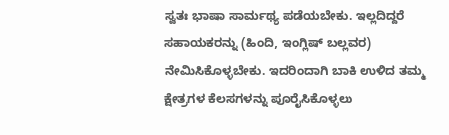ಸ್ವತಃ ಭಾಷಾ ಸಾರ್ಮಥ್ಯ ಪಡೆಯಬೇಕು. ಇಲ್ಲದಿದ್ದರೆ ಸಹಾಯಕರನ್ನು (ಹಿಂದಿ, ಇಂಗ್ಲಿಷ್ ಬಲ್ಲವರ) ನೇಮಿಸಿಕೊಳ್ಳಬೇಕು. ಇದರಿಂದಾಗಿ ಬಾಕಿ ಉಳಿದ ತಮ್ಮ ಕ್ಷೇತ್ರಗಳ ಕೆಲಸಗಳನ್ನು ಪೂರೈಸಿಕೊಳ್ಳಲು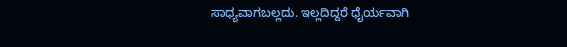ಸಾಧ್ಯವಾಗಬಲ್ಲದು. ಇಲ್ಲದಿದ್ದರೆ ಧೈರ್ಯವಾಗಿ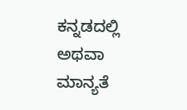ಕನ್ನಡದಲ್ಲಿ ಅಥವಾ ಮಾನ್ಯತೆ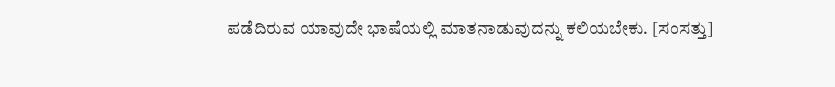ಪಡೆದಿರುವ ಯಾವುದೇ ಭಾಷೆಯಲ್ಲಿ ಮಾತನಾಡುವುದನ್ನು ಕಲಿಯಬೇಕು. [ಸಂಸತ್ತು]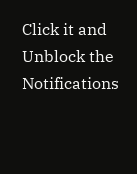Click it and Unblock the Notifications